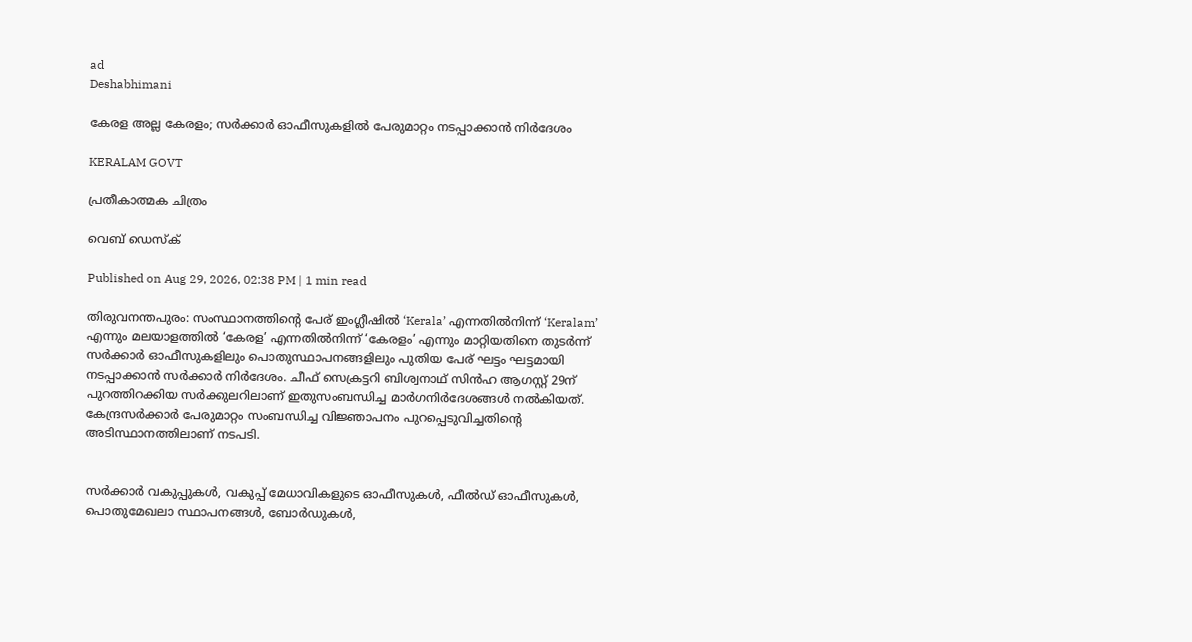ad
Deshabhimani

കേരള അല്ല കേരളം; സർക്കാർ ഓഫീസുകളിൽ പേരുമാറ്റം നടപ്പാക്കാൻ നിർദേശം

KERALAM GOVT

പ്രതീകാത്മക ചിത്രം

വെബ് ഡെസ്ക്

Published on Aug 29, 2026, 02:38 PM | 1 min read

തിരുവനന്തപുരം: സംസ്ഥാനത്തിന്റെ പേര് ഇംഗ്ലീഷിൽ ‘Kerala’ എന്നതിൽനിന്ന് ‘Keralam’ എന്നും മലയാളത്തിൽ ‘കേരള’ എന്നതിൽനിന്ന് ‘കേരളം’ എന്നും മാറ്റിയതിനെ തുടർന്ന് സർക്കാർ ഓഫീസുകളിലും പൊതുസ്ഥാപനങ്ങളിലും പുതിയ പേര് ഘട്ടം ഘട്ടമായി നടപ്പാക്കാൻ സർക്കാർ നിർദേശം. ചീഫ് സെക്രട്ടറി ബിശ്വനാഥ് സിൻഹ ആഗസ്റ്റ് 29ന് പുറത്തിറക്കിയ സർക്കുലറിലാണ് ഇതുസംബന്ധിച്ച മാർഗനിർദേശങ്ങൾ നൽകിയത്. കേന്ദ്രസർക്കാർ പേരുമാറ്റം സംബന്ധിച്ച വിജ്ഞാപനം പുറപ്പെടുവിച്ചതിന്റെ അടിസ്ഥാനത്തിലാണ് നടപടി.


സർക്കാർ വകുപ്പുകൾ, വകുപ്പ് മേധാവികളുടെ ഓഫീസുകൾ, ഫീൽഡ് ഓഫീസുകൾ, പൊതുമേഖലാ സ്ഥാപനങ്ങൾ, ബോർഡുകൾ,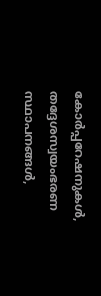കോർപ്പറേഷനുകൾ, തദ്ദേശസ്വയംഭരണ സ്ഥാപനങ്ങൾ,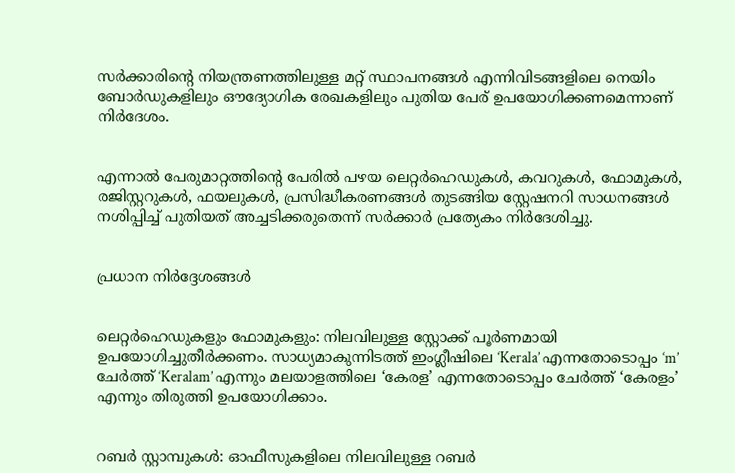സർക്കാരിന്റെ നിയന്ത്രണത്തിലുള്ള മറ്റ് സ്ഥാപനങ്ങൾ എന്നിവിടങ്ങളിലെ നെയിം ബോർഡുകളിലും ഔദ്യോഗിക രേഖകളിലും പുതിയ പേര് ഉപയോഗിക്കണമെന്നാണ് നിർദേശം.


എന്നാൽ പേരുമാറ്റത്തിന്റെ പേരിൽ പഴയ ലെറ്റർഹെഡുകൾ, കവറുകൾ, ഫോമുകൾ, രജിസ്റ്ററുകൾ, ഫയലുകൾ, പ്രസിദ്ധീകരണങ്ങൾ തുടങ്ങിയ സ്റ്റേഷനറി സാധനങ്ങൾ നശിപ്പിച്ച് പുതിയത് അച്ചടിക്കരുതെന്ന് സർക്കാർ പ്രത്യേകം നിർദേശിച്ചു.


പ്രധാന നിർദ്ദേശങ്ങൾ


ലെറ്റർഹെഡുകളും ഫോമുകളും: നിലവിലുള്ള സ്റ്റോക്ക് പൂർണമായി ഉപയോഗിച്ചുതീർക്കണം. സാധ്യമാകുന്നിടത്ത് ഇംഗ്ലീഷിലെ ‘Kerala’ എന്നതോടൊപ്പം ‘m’ ചേർത്ത് ‘Keralam’ എന്നും മലയാളത്തിലെ ‘കേരള’ എന്നതോടൊപ്പം ചേർത്ത് ‘കേരളം’ എന്നും തിരുത്തി ഉപയോഗിക്കാം.


റബർ സ്റ്റാമ്പുകൾ: ഓഫീസുകളിലെ നിലവിലുള്ള റബർ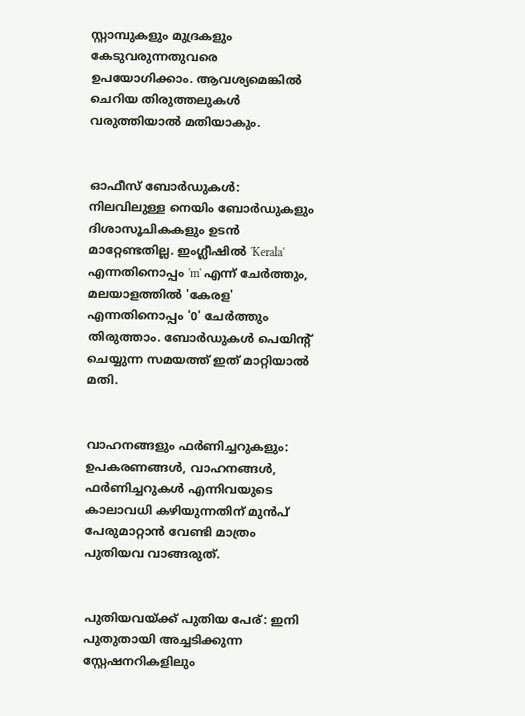സ്റ്റാമ്പുകളും മുദ്രകളും കേടുവരുന്നതുവരെ ഉപയോഗിക്കാം. ആവശ്യമെങ്കിൽ ചെറിയ തിരുത്തലുകൾ വരുത്തിയാൽ മതിയാകും.


ഓഫീസ് ബോർഡുകൾ: നിലവിലുള്ള നെയിം ബോർഡുകളും ദിശാസൂചികകളും ഉടൻ മാറ്റേണ്ടതില്ല. ഇംഗ്ലീഷിൽ 'Kerala' എന്നതിനൊപ്പം 'm' എന്ന് ചേർത്തും, മലയാളത്തിൽ 'കേരള' എന്നതിനൊപ്പം '0' ചേർത്തും തിരുത്താം. ബോർഡുകൾ പെയിന്റ് ചെയ്യുന്ന സമയത്ത് ഇത് മാറ്റിയാൽ മതി.


വാഹനങ്ങളും ഫർണിച്ചറുകളും: ഉപകരണങ്ങൾ, വാഹനങ്ങൾ, ഫർണിച്ചറുകൾ എന്നിവയുടെ കാലാവധി കഴിയുന്നതിന് മുൻപ് പേരുമാറ്റാൻ വേണ്ടി മാത്രം പുതിയവ വാങ്ങരുത്.


പുതിയവയ്ക്ക് പുതിയ പേര്: ഇനി പുതുതായി അച്ചടിക്കുന്ന സ്റ്റേഷനറികളിലും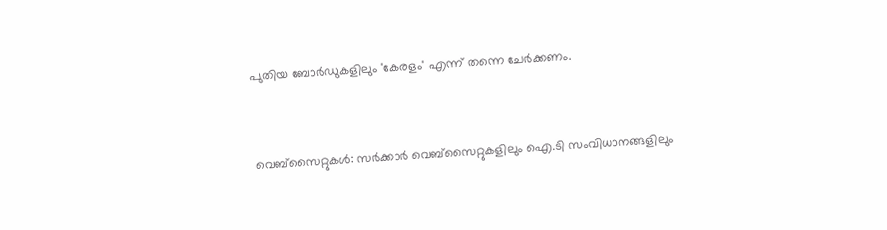പുതിയ ബോർഡുകളിലും 'കേരളം' എന്ന് തന്നെ ചേർക്കണം.


വെബ്സൈറ്റുകൾ: സർക്കാർ വെബ്സൈറ്റുകളിലും ഐ.ടി സംവിധാനങ്ങളിലും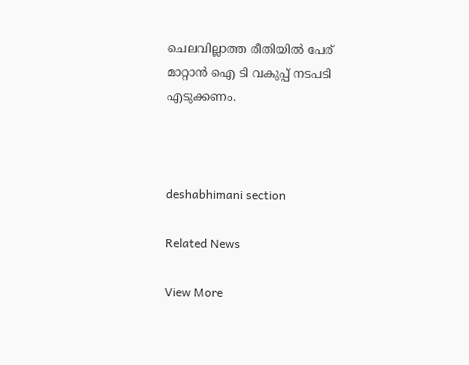ചെലവില്ലാത്ത രീതിയിൽ പേര് മാറ്റാൻ ഐ ടി വകുപ്പ് നടപടി എടുക്കണം.



deshabhimani section

Related News

View More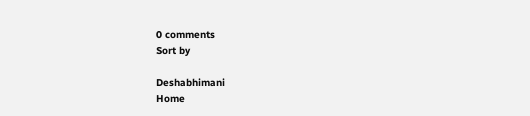0 comments
Sort by

Deshabhimani
Home